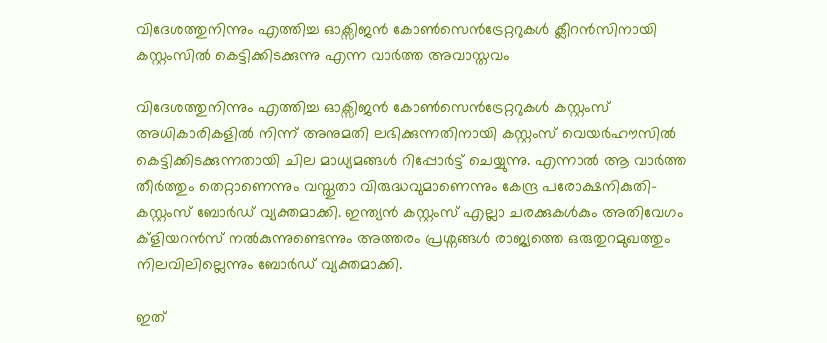വിദേശത്തുനിന്നും എത്തിച്ച ഓക്സിജൻ കോൺസെൻട്രേറ്ററുകൾ ക്ലീറൻസിനായി കസ്റ്റംസിൽ കെട്ടിക്കിടക്കുന്നു എന്ന വാർത്ത അവാസ്തവം

വിദേശത്തുനിന്നും എത്തിച്ച ഓക്സിജൻ കോൺസെൻട്രേറ്ററുകൾ കസ്റ്റംസ് അധികാരികളിൽ നിന്ന് അനുമതി ലഭിക്കുന്നതിനായി കസ്റ്റംസ് വെയർഹൗസിൽ കെട്ടിക്കിടക്കുന്നതായി ചില മാധ്യമങ്ങൾ റിപ്പോർട്ട് ചെയ്യുന്നു. എന്നാൽ ആ വാർത്ത തീർത്തും തെറ്റാണെന്നും വസ്തുതാ വിരുദ്ധവുമാണെന്നും കേന്ദ്ര പരോക്ഷനികുതി-കസ്റ്റംസ്‌ ബോർഡ് വ്യക്തമാക്കി. ഇന്ത്യൻ കസ്റ്റംസ് എല്ലാ ചരക്കുകൾകും അതിവേഗം ക്ളിയറൻസ് നൽകുന്നുണ്ടെന്നും അത്തരം പ്രശ്നങ്ങൾ രാജ്യത്തെ ഒരുതുറമുഖത്തും   നിലവിലില്ലെന്നും ബോർഡ് വ്യക്തമാക്കി.

ഇത്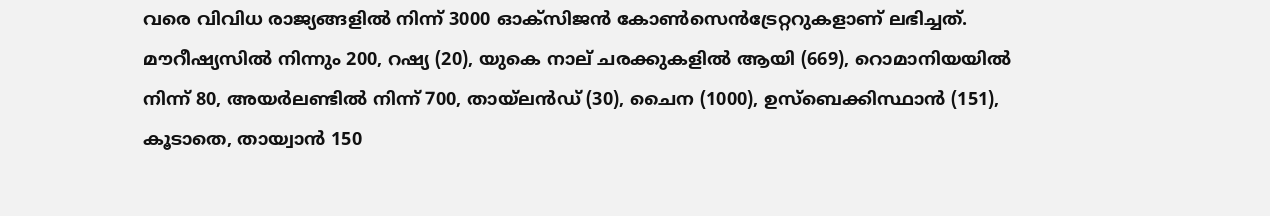വരെ വിവിധ രാജ്യങ്ങളിൽ നിന്ന് 3000 ഓക്സിജൻ കോൺസെൻട്രേറ്ററുകളാണ് ലഭിച്ചത്. മൗറീഷ്യസിൽ നിന്നും 200, റഷ്യ (20), യുകെ നാല് ചരക്കുകളിൽ ആയി (669), റൊമാനിയയിൽ നിന്ന് 80, അയർലണ്ടിൽ നിന്ന് 700, തായ്ലൻഡ് (30), ചൈന (1000), ഉസ്ബെക്കിസ്ഥാൻ (151), കൂടാതെ, തായ്വാൻ 150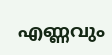എണ്ണവും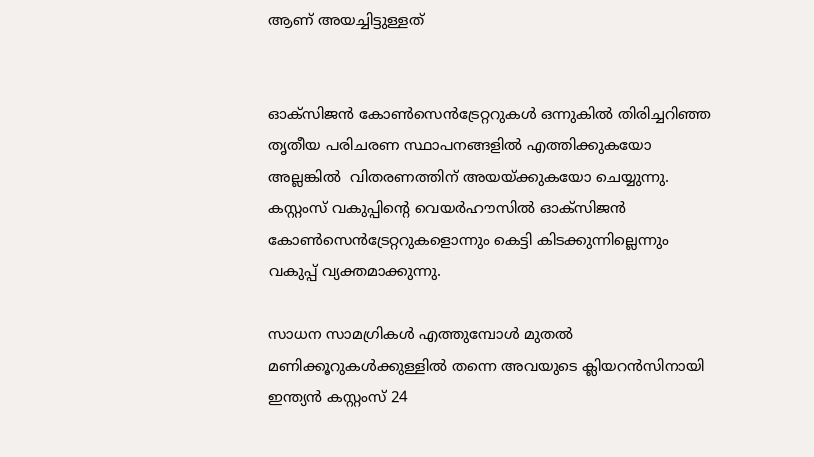ആണ് അയച്ചിട്ടുള്ളത്


ഓക്സിജൻ കോൺസെൻട്രേറ്ററുകൾ ഒന്നുകിൽ തിരിച്ചറിഞ്ഞ തൃതീയ പരിചരണ സ്ഥാപനങ്ങളിൽ എത്തിക്കുകയോ അല്ലങ്കിൽ  വിതരണത്തിന് അയയ്ക്കുകയോ ചെയ്യുന്നു. കസ്റ്റംസ് വകുപ്പിന്റെ വെയർഹൗസിൽ ഓക്സിജൻ കോൺസെൻട്രേറ്ററുകളൊന്നും കെട്ടി കിടക്കുന്നില്ലെന്നും വകുപ്പ് വ്യക്തമാക്കുന്നു.

സാധന സാമഗ്രികൾ എത്തുമ്പോൾ മുതൽ മണിക്കൂറുകൾക്കുള്ളിൽ തന്നെ അവയുടെ ക്ലിയറൻസിനായി ഇന്ത്യൻ കസ്റ്റംസ് 24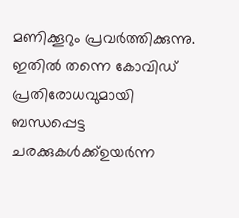മണിക്കൂറും പ്രവർത്തിക്കുന്നു. ഇതിൽ തന്നെ കോവിഡ് പ്രതിരോധവുമായി ബന്ധപ്പെട്ട ചരക്കുകൾക്ക്ഉയർന്ന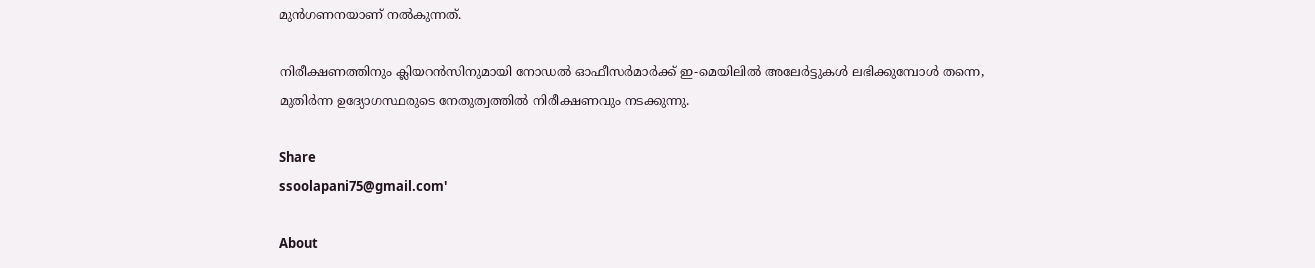മുൻ‌ഗണനയാണ് നൽകുന്നത്.

നിരീക്ഷണത്തിനും ക്ലിയറൻസിനുമായി നോഡൽ ഓഫീസർമാർക്ക് ഇ-മെയിലിൽ അലേർട്ടുകൾ ലഭിക്കുമ്പോൾ തന്നെ, മുതിർന്ന ഉദ്യോഗസ്ഥരുടെ നേതുത്വത്തിൽ നിരീക്ഷണവും നടക്കുന്നു.

Share
ssoolapani75@gmail.com'

About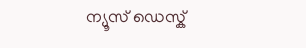ന്യൂസ് ഡെസ്ക്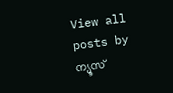View all posts by ന്യൂസ്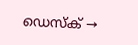ഡെസ്ക് →